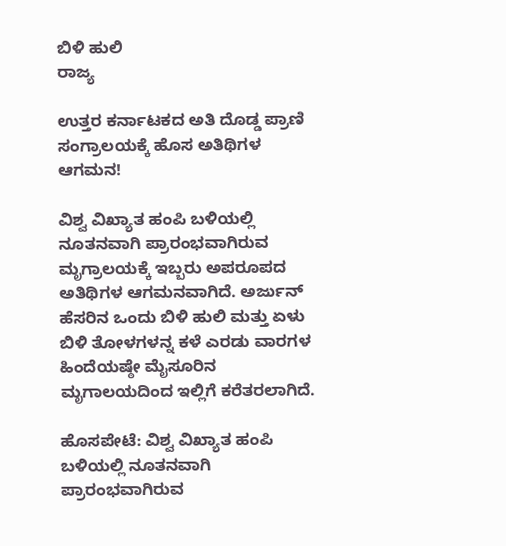ಬಿಳಿ ಹುಲಿ
ರಾಜ್ಯ

ಉತ್ತರ ಕರ್ನಾಟಕದ ಅತಿ ದೊಡ್ಡ ಪ್ರಾಣಿ ಸಂಗ್ರಾಲಯಕ್ಕೆ ಹೊಸ ಅತಿಥಿಗಳ ಆಗಮನ!

ವಿಶ್ವ ವಿಖ್ಯಾತ ಹಂಪಿ ಬಳಿಯಲ್ಲಿ ನೂತನವಾಗಿ ಪ್ರಾರಂಭವಾಗಿರುವ ಮೃಗ್ರಾಲಯಕ್ಕೆ ಇಬ್ಬರು ಅಪರೂಪದ ಅತಿಥಿಗಳ ಆಗಮನವಾಗಿದೆ. ಅರ್ಜುನ್ ಹೆಸರಿನ ಒಂದು ಬಿಳಿ ಹುಲಿ ಮತ್ತು ಏಳು ಬಿಳಿ ತೋಳಗಳನ್ನ ಕಳೆ ಎರಡು ವಾರಗಳ ಹಿಂದೆಯಷ್ಠೇ ಮೈಸೂರಿನ ಮೃಗಾಲಯದಿಂದ ಇಲ್ಲಿಗೆ ಕರೆತರಲಾಗಿದೆ.

ಹೊಸಪೇಟೆ: ವಿಶ್ವ ವಿಖ್ಯಾತ ಹಂಪಿ ಬಳಿಯಲ್ಲಿ ನೂತನವಾಗಿ ಪ್ರಾರಂಭವಾಗಿರುವ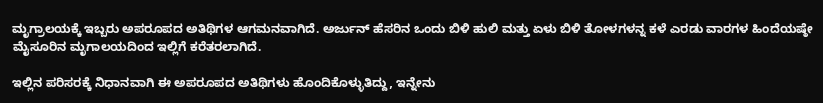ಮೃಗ್ರಾಲಯಕ್ಕೆ ಇಬ್ಬರು ಅಪರೂಪದ ಅತಿಥಿಗಳ ಆಗಮನವಾಗಿದೆ. ಅರ್ಜುನ್ ಹೆಸರಿನ ಒಂದು ಬಿಳಿ ಹುಲಿ ಮತ್ತು ಏಳು ಬಿಳಿ ತೋಳಗಳನ್ನ ಕಳೆ ಎರಡು ವಾರಗಳ ಹಿಂದೆಯಷ್ಠೇ ಮೈಸೂರಿನ ಮೃಗಾಲಯದಿಂದ ಇಲ್ಲಿಗೆ ಕರೆತರಲಾಗಿದೆ.

ಇಲ್ಲಿನ ಪರಿಸರಕ್ಕೆ ನಿಧಾನವಾಗಿ ಈ ಅಪರೂಪದ ಅತಿಥಿಗಳು ಹೊಂದಿಕೊಳ್ಳುತಿದ್ದು, ಇನ್ನೇನು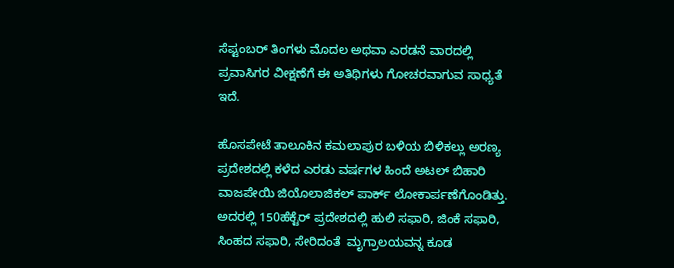ಸೆಪ್ಟಂಬರ್ ತಿಂಗಳು ಮೊದಲ ಅಥವಾ ಎರಡನೆ ವಾರದಲ್ಲಿ ಪ್ರವಾಸಿಗರ ವೀಕ್ಷಣೆಗೆ ಈ ಅತಿಥಿಗಳು ಗೋಚರವಾಗುವ ಸಾಧ್ಯತೆ ಇದೆ.

ಹೊಸಪೇಟೆ ತಾಲೂಕಿನ ಕಮಲಾಪುರ ಬಳಿಯ ಬಿಳಿಕಲ್ಲು ಅರಣ್ಯ ಪ್ರದೇಶದಲ್ಲಿ ಕಳೆದ ಎರಡು ವರ್ಷಗಳ ಹಿಂದೆ ಅಟಲ್ ಬಿಹಾರಿ ವಾಜಪೇಯಿ ಜಿಯೊಲಾಜಿಕಲ್ ಪಾರ್ಕ್ ಲೋಕಾರ್ಪಣೆಗೊಂಡಿತ್ತು. ಅದರಲ್ಲಿ 150ಹೆಕ್ಟೆರ್ ಪ್ರದೇಶದಲ್ಲಿ ಹುಲಿ ಸಫಾರಿ, ಜಿಂಕೆ ಸಫಾರಿ, ಸಿಂಹದ ಸಫಾರಿ, ಸೇರಿದಂತೆ  ಮೃಗ್ರಾಲಯವನ್ನ ಕೂಡ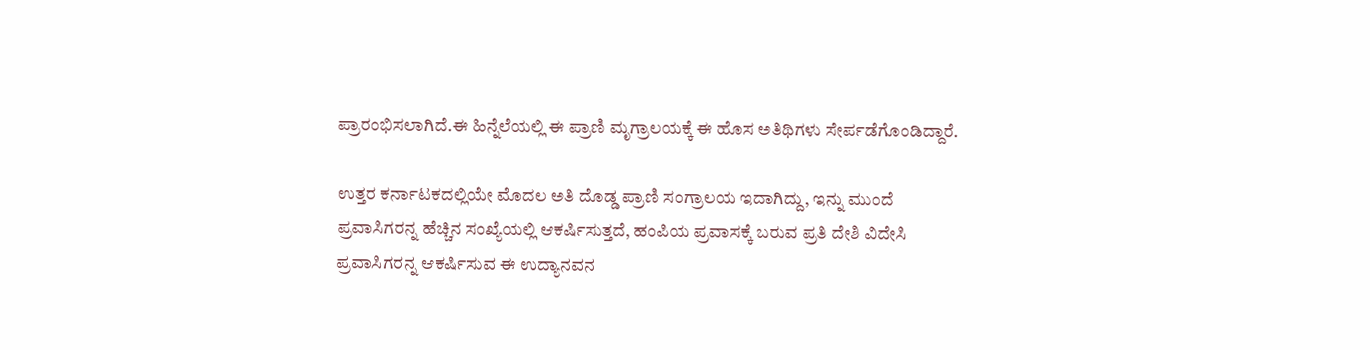ಪ್ರಾರಂಭಿಸಲಾಗಿದೆ.ಈ ಹಿನ್ನೆಲೆಯಲ್ಲಿ ಈ ಪ್ರಾಣಿ ಮೃಗ್ರಾಲಯಕ್ಕೆ ಈ ಹೊಸ ಅತಿಥಿಗಳು ಸೇರ್ಪಡೆಗೊಂಡಿದ್ದಾರೆ.

ಉತ್ತರ ಕರ್ನಾಟಕದಲ್ಲಿಯೇ ಮೊದಲ ಅತಿ ದೊಡ್ಡ ಪ್ರಾಣಿ ಸಂಗ್ರಾಲಯ ಇದಾಗಿದ್ದು, ಇನ್ನು ಮುಂದೆ ಪ್ರವಾಸಿಗರನ್ನ ಹೆಚ್ಚಿನ ಸಂಖ್ಯೆಯಲ್ಲಿ ಆಕರ್ಷಿಸುತ್ತದೆ, ಹಂಪಿಯ ಪ್ರವಾಸಕ್ಕೆ ಬರುವ ಪ್ರತಿ ದೇಶಿ ವಿದೇಸಿ ಪ್ರವಾಸಿಗರನ್ನ ಆಕರ್ಷಿಸುವ ಈ ಉದ್ಯಾನವನ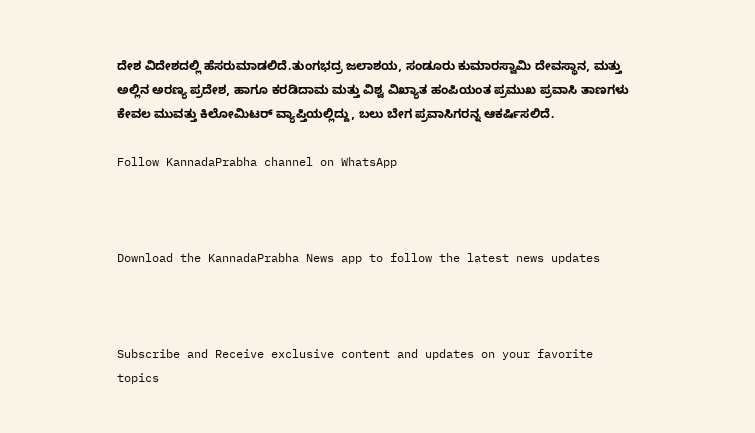ದೇಶ ವಿದೇಶದಲ್ಲಿ ಹೆಸರುಮಾಡಲಿದೆ.ತುಂಗಭದ್ರ ಜಲಾಶಯ, ಸಂಡೂರು ಕುಮಾರಸ್ವಾಮಿ ದೇವಸ್ಥಾನ, ಮತ್ತು ಅಲ್ಲಿನ ಅರಣ್ಯ ಪ್ರದೇಶ, ಹಾಗೂ ಕರಡಿದಾಮ ಮತ್ತು ವಿಶ್ವ ವಿಖ್ಯಾತ ಹಂಪಿಯಂತ ಪ್ರಮುಖ ಪ್ರವಾಸಿ ತಾಣಗಳು ಕೇವಲ ಮುವತ್ತು ಕಿಲೋಮಿಟರ್ ವ್ಯಾಪ್ತಿಯಲ್ಲಿದ್ದು, ಬಲು ಬೇಗ ಪ್ರವಾಸಿಗರನ್ನ ಆಕರ್ಷಿಸಲಿದೆ.

Follow KannadaPrabha channel on WhatsApp



Download the KannadaPrabha News app to follow the latest news updates



Subscribe and Receive exclusive content and updates on your favorite topics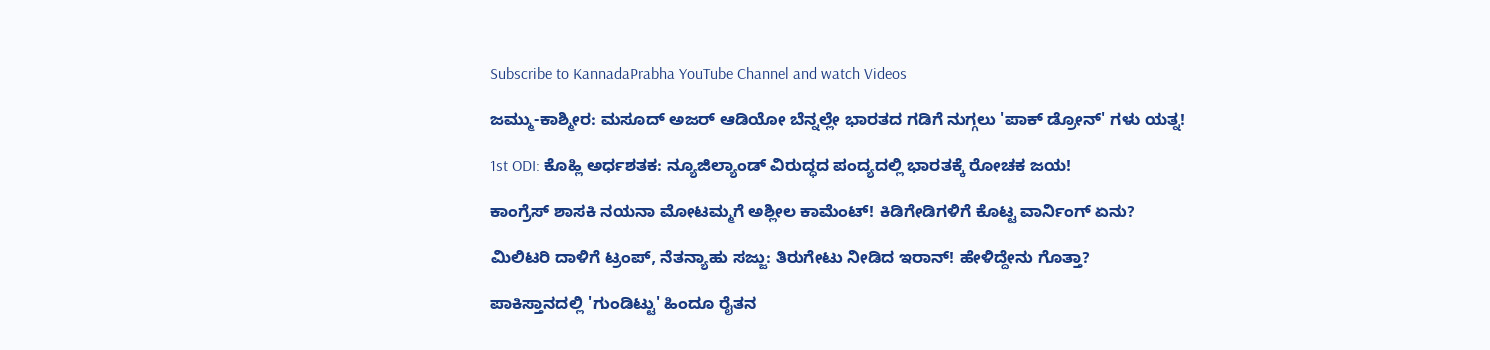Subscribe to KannadaPrabha YouTube Channel and watch Videos

ಜಮ್ಮು-ಕಾಶ್ಮೀರ: ಮಸೂದ್ ಅಜರ್ ಆಡಿಯೋ ಬೆನ್ನಲ್ಲೇ ಭಾರತದ ಗಡಿಗೆ ನುಗ್ಗಲು 'ಪಾಕ್ ಡ್ರೋನ್' ಗಳು ಯತ್ನ!

1st ODI: ಕೊಹ್ಲಿ ಅರ್ಧಶತಕ: ನ್ಯೂಜಿಲ್ಯಾಂಡ್ ವಿರುದ್ಧದ ಪಂದ್ಯದಲ್ಲಿ ಭಾರತಕ್ಕೆ ರೋಚಕ ಜಯ!

ಕಾಂಗ್ರೆಸ್ ಶಾಸಕಿ ನಯನಾ ಮೋಟಮ್ಮಗೆ ಅಶ್ಲೀಲ ಕಾಮೆಂಟ್! ಕಿಡಿಗೇಡಿಗಳಿಗೆ ಕೊಟ್ಟ ವಾರ್ನಿಂಗ್ ಏನು?

ಮಿಲಿಟರಿ ದಾಳಿಗೆ ಟ್ರಂಪ್, ನೆತನ್ಯಾಹು ಸಜ್ಜು: ತಿರುಗೇಟು ನೀಡಿದ ಇರಾನ್! ಹೇಳಿದ್ದೇನು ಗೊತ್ತಾ?

ಪಾಕಿಸ್ತಾನದಲ್ಲಿ 'ಗುಂಡಿಟ್ಟು' ಹಿಂದೂ ರೈತನ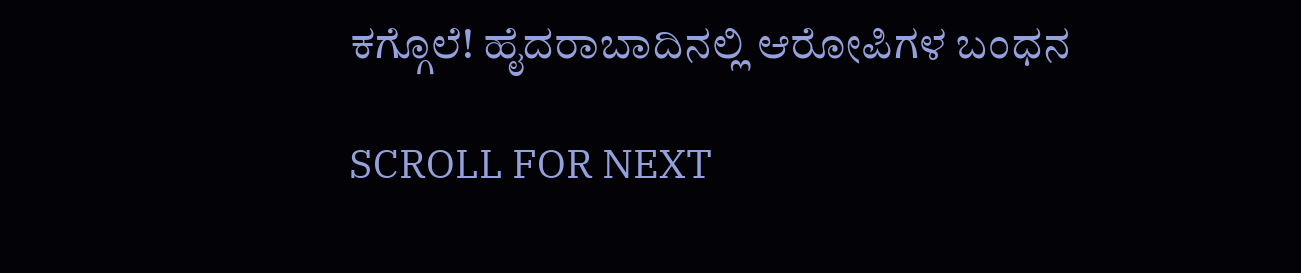ಕಗ್ಗೊಲೆ! ಹೈದರಾಬಾದಿನಲ್ಲಿ ಆರೋಪಿಗಳ ಬಂಧನ

SCROLL FOR NEXT